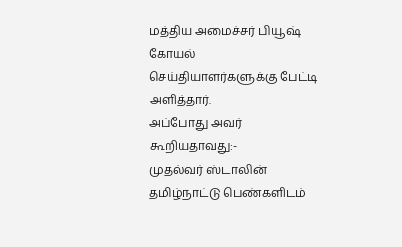மத்திய அமைச்சர் பியூஷ் கோயல் செய்தியாளர்களுக்கு பேட்டி அளித்தார்.
அப்போது அவர் கூறியதாவது:-
முதல்வர் ஸ்டாலின் தமிழ்நாட்டு பெண்களிடம்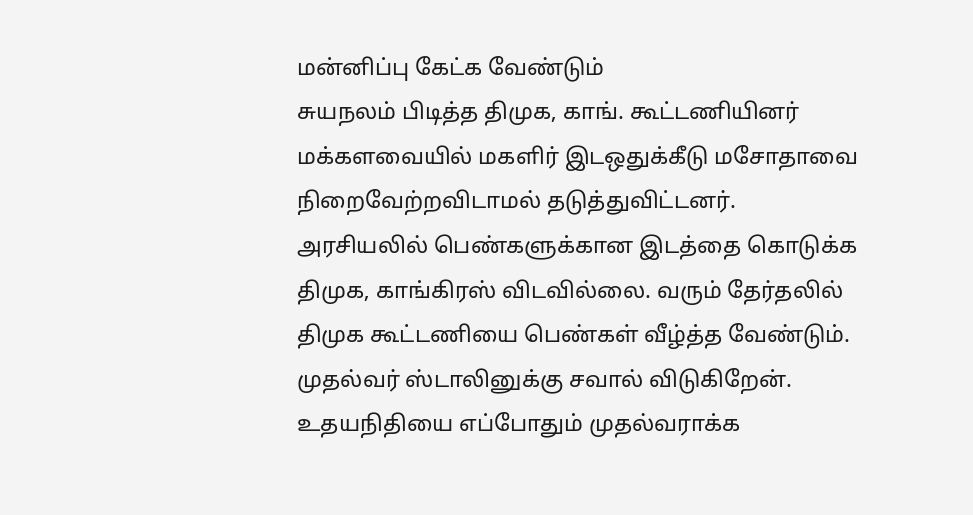மன்னிப்பு கேட்க வேண்டும்
சுயநலம் பிடித்த திமுக, காங். கூட்டணியினர் மக்களவையில் மகளிர் இடஒதுக்கீடு மசோதாவை நிறைவேற்றவிடாமல் தடுத்துவிட்டனர்.
அரசியலில் பெண்களுக்கான இடத்தை கொடுக்க திமுக, காங்கிரஸ் விடவில்லை. வரும் தேர்தலில் திமுக கூட்டணியை பெண்கள் வீழ்த்த வேண்டும்.
முதல்வர் ஸ்டாலினுக்கு சவால் விடுகிறேன். உதயநிதியை எப்போதும் முதல்வராக்க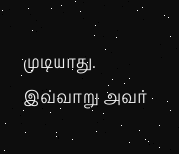முடியாது.
இவ்வாறு அவர்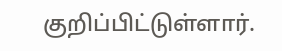குறிப்பிட்டுள்ளார்.